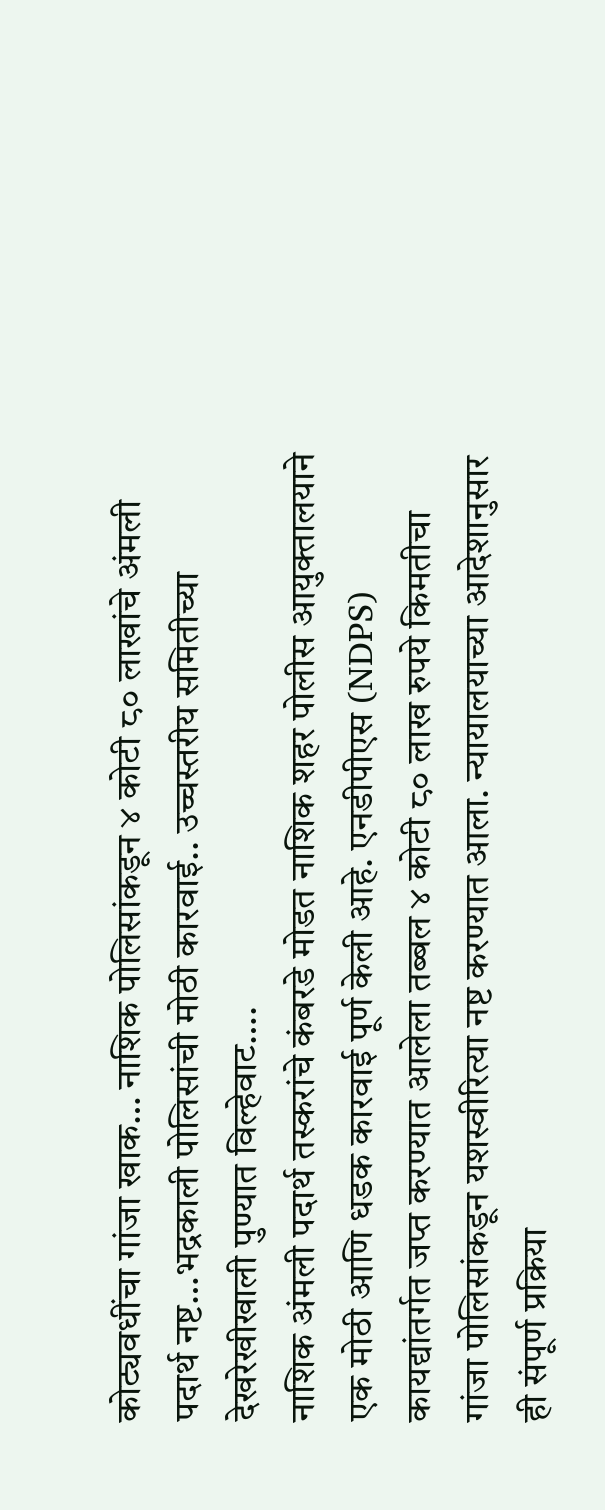कोट्यवधींचा गांजा खाक… नाशिक पोलिसांकडून ४ कोटी ८० लाखांचे अंमली पदार्थ नष्ट…भद्रकाली पोलिसांची मोठी कारवाई.. उच्चस्तरीय समितीच्या देखरेखीखाली पुण्यात विल्हेवाट….
नाशिक अंमली पदार्थ तस्करांचे कंबरडे मोडत नाशिक शहर पोलीस आयुक्तालयाने एक मोठी आणि धडक कारवाई पूर्ण केली आहे. एनडीपीएस (NDPS) कायद्यांतर्गत जप्त करण्यात आलेला तब्बल ४ कोटी ८० लाख रुपये किमतीचा गांजा पोलिसांकडून यशस्वीरित्या नष्ट करण्यात आला. न्यायालयाच्या आदेशानुसार ही संपूर्ण प्रक्रिया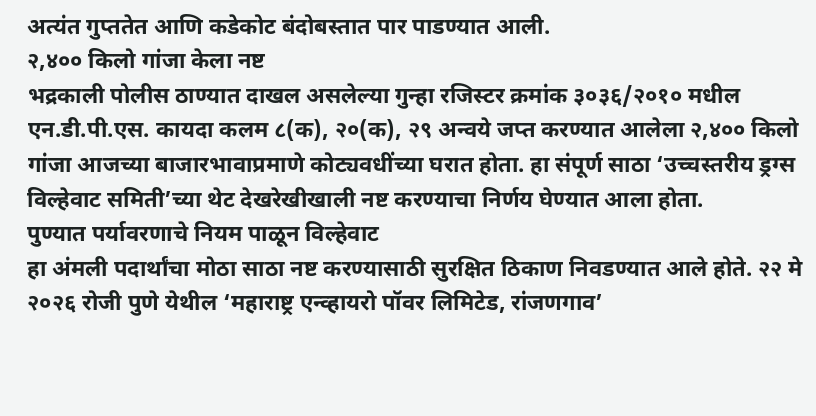अत्यंत गुप्ततेत आणि कडेकोट बंदोबस्तात पार पाडण्यात आली.
२,४०० किलो गांजा केला नष्ट
भद्रकाली पोलीस ठाण्यात दाखल असलेल्या गुन्हा रजिस्टर क्रमांक ३०३६/२०१० मधील एन.डी.पी.एस. कायदा कलम ८(क), २०(क), २९ अन्वये जप्त करण्यात आलेला २,४०० किलो गांजा आजच्या बाजारभावाप्रमाणे कोट्यवधींच्या घरात होता. हा संपूर्ण साठा ‘उच्चस्तरीय ड्रग्स विल्हेवाट समिती’च्या थेट देखरेखीखाली नष्ट करण्याचा निर्णय घेण्यात आला होता.
पुण्यात पर्यावरणाचे नियम पाळून विल्हेवाट
हा अंमली पदार्थांचा मोठा साठा नष्ट करण्यासाठी सुरक्षित ठिकाण निवडण्यात आले होते. २२ मे २०२६ रोजी पुणे येथील ‘महाराष्ट्र एन्व्हायरो पॉवर लिमिटेड, रांजणगाव’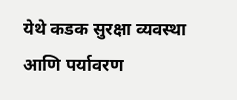येथे कडक सुरक्षा व्यवस्था आणि पर्यावरण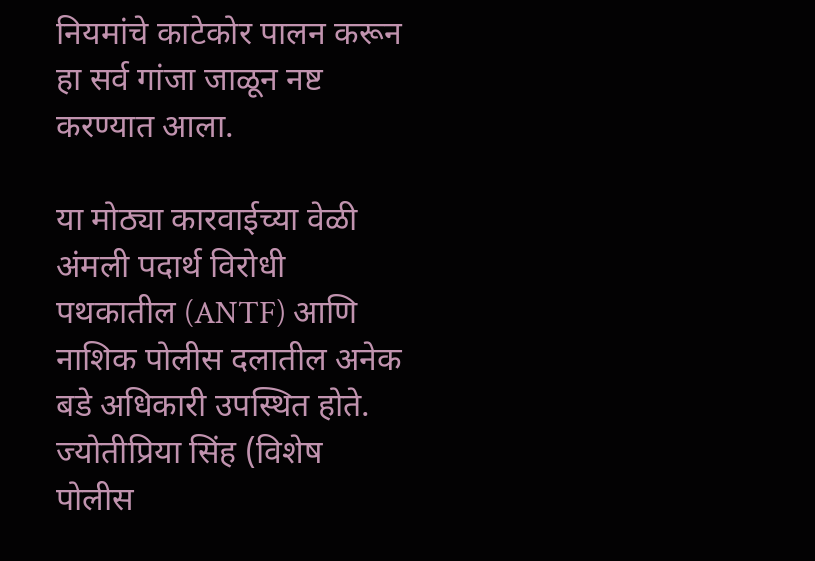नियमांचे काटेकोर पालन करून हा सर्व गांजा जाळून नष्ट करण्यात आला.

या मोठ्या कारवाईच्या वेळी अंमली पदार्थ विरोधी पथकातील (ANTF) आणि नाशिक पोलीस दलातील अनेक बडे अधिकारी उपस्थित होते.
ज्योतीप्रिया सिंह (विशेष पोलीस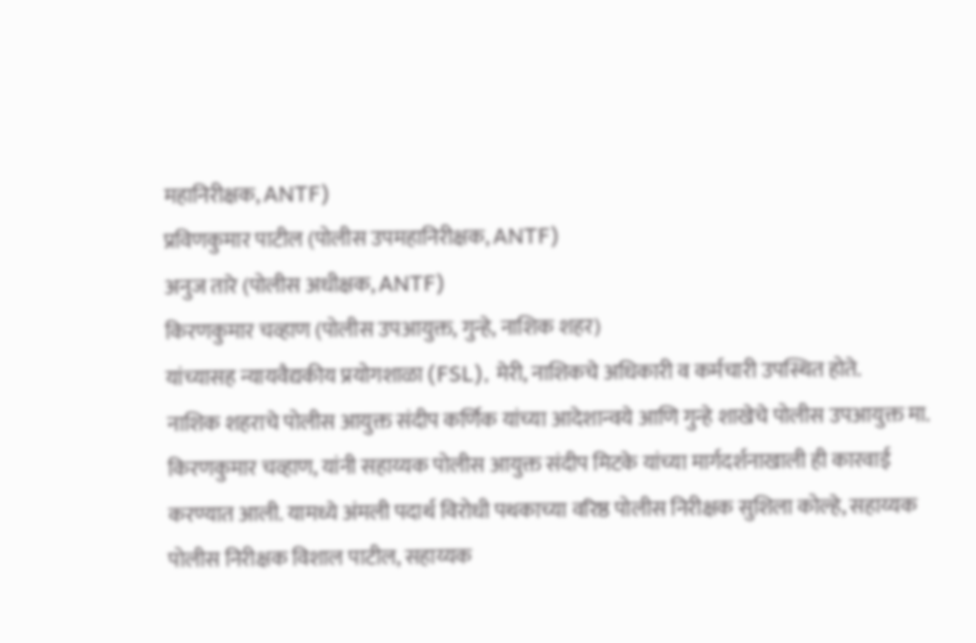महानिरीक्षक, ANTF)
प्रविणकुमार पाटील (पोलीस उपमहानिरीक्षक, ANTF)
अनुज तारे (पोलीस अधीक्षक, ANTF)
किरणकुमार चव्हाण (पोलीस उपआयुक्त, गुन्हे, नाशिक शहर)
यांच्यासह न्यायवैद्यकीय प्रयोगशाळा (FSL), मेरी, नाशिकचे अधिकारी व कर्मचारी उपस्थित होते.
नाशिक शहराचे पोलीस आयुक्त संदीप कर्णिक यांच्या आदेशान्वये आणि गुन्हे शाखेचे पोलीस उपआयुक्त मा. किरणकुमार चव्हाण, यांनी सहाय्यक पोलीस आयुक्त संदीप मिटके यांच्या मार्गदर्शनाखाली ही कारवाई करण्यात आली. यामध्ये अंमली पदार्थ विरोधी पथकाच्या वरिष्ठ पोलीस निरीक्षक सुशिला कोल्हे, सहाय्यक पोलीस निरीक्षक विशाल पाटील, सहाय्यक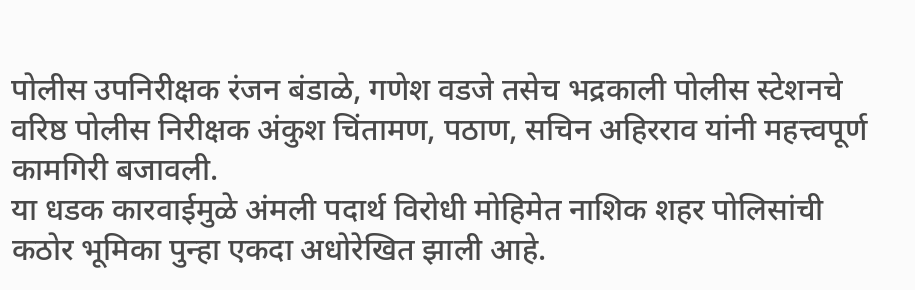पोलीस उपनिरीक्षक रंजन बंडाळे, गणेश वडजे तसेच भद्रकाली पोलीस स्टेशनचे वरिष्ठ पोलीस निरीक्षक अंकुश चिंतामण, पठाण, सचिन अहिरराव यांनी महत्त्वपूर्ण कामगिरी बजावली.
या धडक कारवाईमुळे अंमली पदार्थ विरोधी मोहिमेत नाशिक शहर पोलिसांची कठोर भूमिका पुन्हा एकदा अधोरेखित झाली आहे.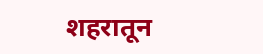शहरातून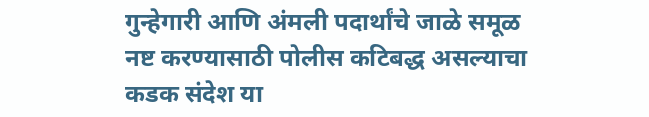गुन्हेगारी आणि अंमली पदार्थांचे जाळे समूळ नष्ट करण्यासाठी पोलीस कटिबद्ध असल्याचा कडक संदेश या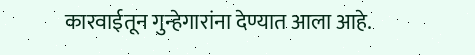कारवाईतून गुन्हेगारांना देण्यात आला आहे.